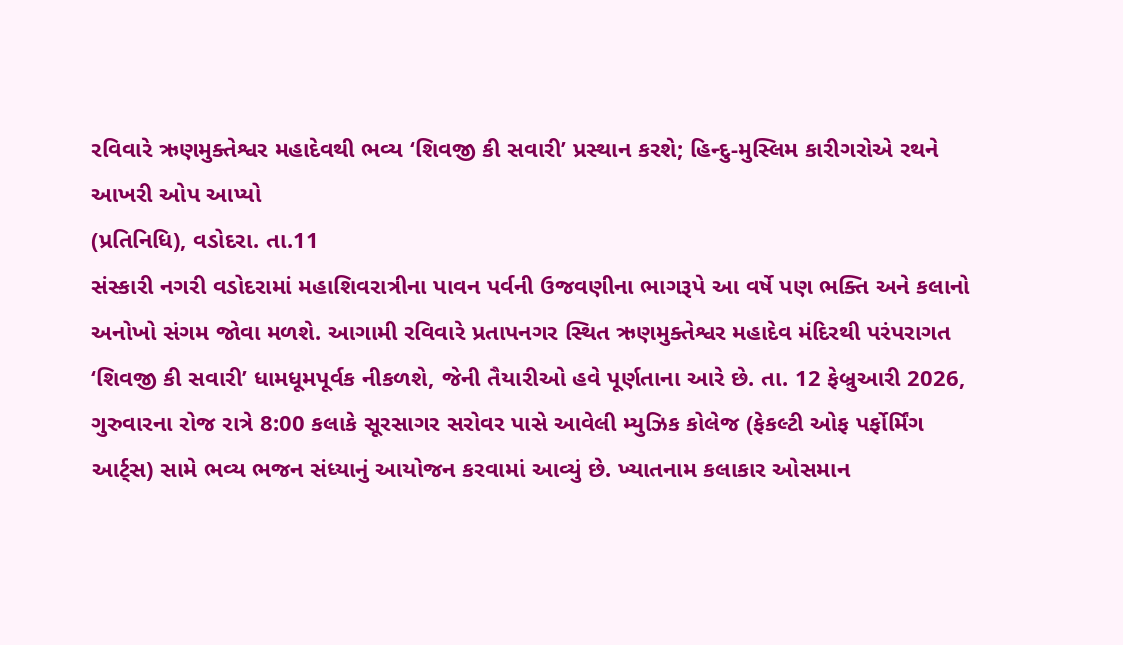રવિવારે ઋણમુક્તેશ્વર મહાદેવથી ભવ્ય ‘શિવજી કી સવારી’ પ્રસ્થાન કરશે; હિન્દુ-મુસ્લિમ કારીગરોએ રથને આખરી ઓપ આપ્યો
(પ્રતિનિધિ), વડોદરા. તા.11
સંસ્કારી નગરી વડોદરામાં મહાશિવરાત્રીના પાવન પર્વની ઉજવણીના ભાગરૂપે આ વર્ષે પણ ભક્તિ અને કલાનો અનોખો સંગમ જોવા મળશે. આગામી રવિવારે પ્રતાપનગર સ્થિત ઋણમુક્તેશ્વર મહાદેવ મંદિરથી પરંપરાગત ‘શિવજી કી સવારી’ ધામધૂમપૂર્વક નીકળશે, જેની તૈયારીઓ હવે પૂર્ણતાના આરે છે. તા. 12 ફેબ્રુઆરી 2026, ગુરુવારના રોજ રાત્રે 8:00 કલાકે સૂરસાગર સરોવર પાસે આવેલી મ્યુઝિક કોલેજ (ફેકલ્ટી ઓફ પર્ફોર્મિંગ આર્ટ્સ) સામે ભવ્ય ભજન સંધ્યાનું આયોજન કરવામાં આવ્યું છે. ખ્યાતનામ કલાકાર ઓસમાન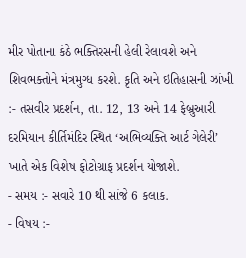મીર પોતાના કંઠે ભક્તિરસની હેલી રેલાવશે અને શિવભક્તોને મંત્રમુગ્ધ કરશે. કૃતિ અને ઇતિહાસની ઝાંખી :- તસવીર પ્રદર્શન, તા. 12, 13 અને 14 ફેબ્રુઆરી દરમિયાન કીર્તિમંદિર સ્થિત ‘અભિવ્યક્તિ આર્ટ ગેલેરી’ ખાતે એક વિશેષ ફોટોગ્રાફ પ્રદર્શન યોજાશે.
- સમય :- સવારે 10 થી સાંજે 6 કલાક.
- વિષય :-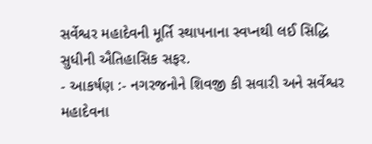સર્વેશ્વર મહાદેવની મૂર્તિ સ્થાપનાના સ્વપ્નથી લઈ સિદ્ધિ સુધીની ઐતિહાસિક સફર.
- આકર્ષણ :- નગરજનોને શિવજી કી સવારી અને સર્વેશ્વર મહાદેવના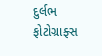દુર્લભ ફોટોગ્રાફ્સ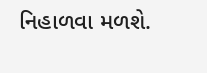નિહાળવા મળશે.